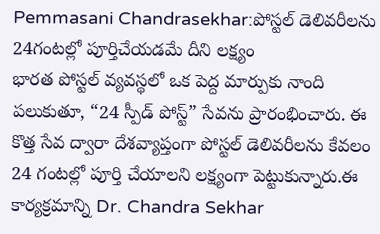Pemmasani Chandrasekhar:పోస్టల్ డెలివరీలను 24గంటల్లో పూర్తిచేయడమే దీని లక్ష్యం
భారత పోస్టల్ వ్యవస్థలో ఒక పెద్ద మార్పుకు నాంది పలుకుతూ, “24 స్పీడ్ పోస్ట్” సేవను ప్రారంభించారు. ఈ కొత్త సేవ ద్వారా దేశవ్యాప్తంగా పోస్టల్ డెలివరీలను కేవలం 24 గంటల్లో పూర్తి చేయాలని లక్ష్యంగా పెట్టుకున్నారు.ఈ కార్యక్రమాన్ని Dr. Chandra Sekhar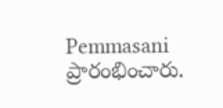Pemmasani ప్రారంభించారు.